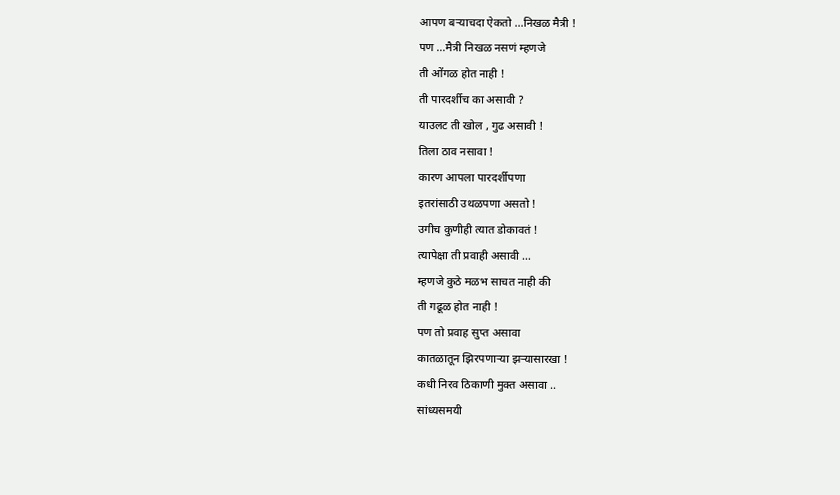आपण बऱ्याचदा ऐकतो …निखळ मैत्री !
पण …मैत्री निखळ नसणं म्हणजे
ती ओंगळ होत नाही !
ती पारदर्शीच का असावी ?
याउलट ती खोल , गुढ असावी !
तिला ठाव नसावा !
कारण आपला पारदर्शीपणा
इतरांसाठी उथळपणा असतो !
उगीच कुणीही त्यात डोकावतं !
त्यापेक्षा ती प्रवाही असावी …
म्हणजे कुठे मळभ साचत नाही की
ती गढूळ होत नाही !
पण तो प्रवाह सुप्त असावा
कातळातून झिरपणाऱ्या झऱ्यासारखा !
कधी निरव ठिकाणी मुक्त असावा ..
सांध्यसमयी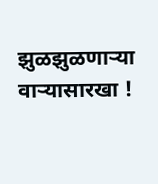झुळझुळणाऱ्या वाऱ्यासारखा !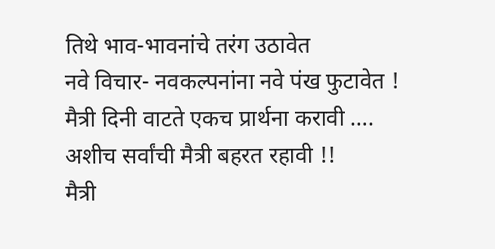तिथे भाव-भावनांचे तरंग उठावेत
नवे विचार- नवकल्पनांना नवे पंख फुटावेत !
मैत्री दिनी वाटते एकच प्रार्थना करावी ….
अशीच सर्वांची मैत्री बहरत रहावी !!
मैत्री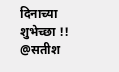दिनाच्या शुभेच्छा !!
@सतीश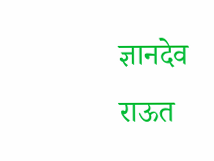ज्ञानदेव राऊत